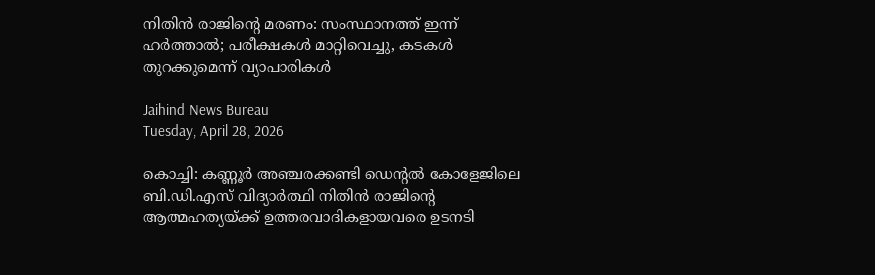നിതിന്‍ രാജിന്റെ മരണം: സംസ്ഥാനത്ത് ഇന്ന് ഹര്‍ത്താല്‍; പരീക്ഷകള്‍ മാറ്റിവെച്ചു, കടകള്‍ തുറക്കുമെന്ന് വ്യാപാരികള്‍

Jaihind News Bureau
Tuesday, April 28, 2026

കൊച്ചി: കണ്ണൂര്‍ അഞ്ചരക്കണ്ടി ഡെന്റല്‍ കോളേജിലെ ബി.ഡി.എസ് വിദ്യാര്‍ത്ഥി നിതിന്‍ രാജിന്റെ ആത്മഹത്യയ്ക്ക് ഉത്തരവാദികളായവരെ ഉടനടി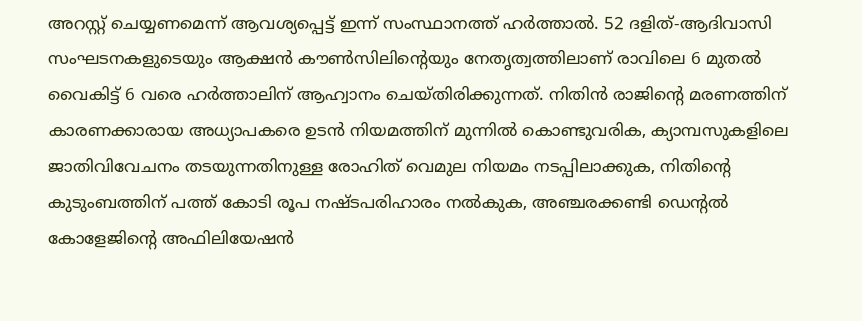അറസ്റ്റ് ചെയ്യണമെന്ന് ആവശ്യപ്പെട്ട് ഇന്ന് സംസ്ഥാനത്ത് ഹര്‍ത്താല്‍. 52 ദളിത്-ആദിവാസി സംഘടനകളുടെയും ആക്ഷന്‍ കൗണ്‍സിലിന്റെയും നേതൃത്വത്തിലാണ് രാവിലെ 6 മുതല്‍ വൈകിട്ട് 6 വരെ ഹര്‍ത്താലിന് ആഹ്വാനം ചെയ്തിരിക്കുന്നത്. നിതിന്‍ രാജിന്റെ മരണത്തിന് കാരണക്കാരായ അധ്യാപകരെ ഉടന്‍ നിയമത്തിന് മുന്നില്‍ കൊണ്ടുവരിക, ക്യാമ്പസുകളിലെ ജാതിവിവേചനം തടയുന്നതിനുള്ള രോഹിത് വെമുല നിയമം നടപ്പിലാക്കുക, നിതിന്റെ കുടുംബത്തിന് പത്ത് കോടി രൂപ നഷ്ടപരിഹാരം നല്‍കുക, അഞ്ചരക്കണ്ടി ഡെന്റല്‍ കോളേജിന്റെ അഫിലിയേഷന്‍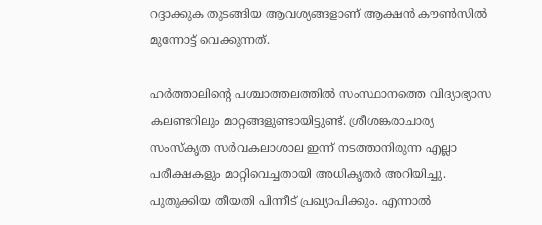റദ്ദാക്കുക തുടങ്ങിയ ആവശ്യങ്ങളാണ് ആക്ഷന്‍ കൗണ്‍സില്‍ മുന്നോട്ട് വെക്കുന്നത്.

ഹര്‍ത്താലിന്റെ പശ്ചാത്തലത്തില്‍ സംസ്ഥാനത്തെ വിദ്യാഭ്യാസ കലണ്ടറിലും മാറ്റങ്ങളുണ്ടായിട്ടുണ്ട്. ശ്രീശങ്കരാചാര്യ സംസ്‌കൃത സര്‍വകലാശാല ഇന്ന് നടത്താനിരുന്ന എല്ലാ പരീക്ഷകളും മാറ്റിവെച്ചതായി അധികൃതര്‍ അറിയിച്ചു. പുതുക്കിയ തീയതി പിന്നീട് പ്രഖ്യാപിക്കും. എന്നാല്‍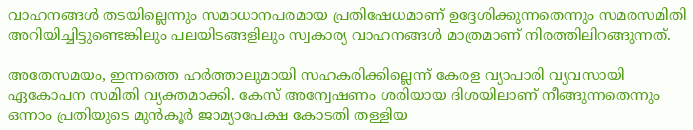വാഹനങ്ങള്‍ തടയില്ലെന്നും സമാധാനപരമായ പ്രതിഷേധമാണ് ഉദ്ദേശിക്കുന്നതെന്നും സമരസമിതി അറിയിച്ചിട്ടുണ്ടെങ്കിലും പലയിടങ്ങളിലും സ്വകാര്യ വാഹനങ്ങള്‍ മാത്രമാണ് നിരത്തിലിറങ്ങുന്നത്.

അതേസമയം, ഇന്നത്തെ ഹര്‍ത്താലുമായി സഹകരിക്കില്ലെന്ന് കേരള വ്യാപാരി വ്യവസായി ഏകോപന സമിതി വ്യക്തമാക്കി. കേസ് അന്വേഷണം ശരിയായ ദിശയിലാണ് നീങ്ങുന്നതെന്നും ഒന്നാം പ്രതിയുടെ മുന്‍കൂര്‍ ജാമ്യാപേക്ഷ കോടതി തള്ളിയ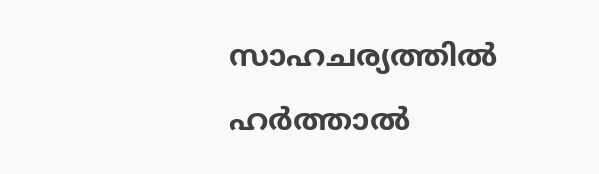സാഹചര്യത്തില്‍ ഹര്‍ത്താല്‍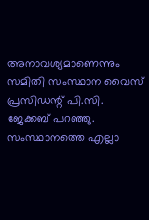അനാവശ്യമാണെന്നും സമിതി സംസ്ഥാന വൈസ് പ്രസിഡന്റ് പി.സി. ജേക്കബ് പറഞ്ഞു. സംസ്ഥാനത്തെ എല്ലാ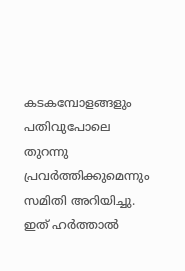കടകമ്പോളങ്ങളും പതിവുപോലെ തുറന്നു പ്രവര്‍ത്തിക്കുമെന്നും സമിതി അറിയിച്ചു. ഇത് ഹര്‍ത്താല്‍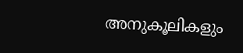അനുകൂലികളും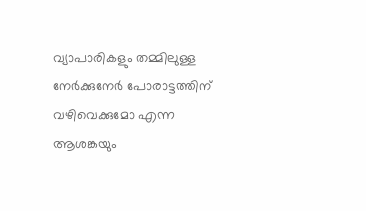വ്യാപാരികളും തമ്മിലുള്ള നേര്‍ക്കുനേര്‍ പോരാട്ടത്തിന് വഴിവെക്കുമോ എന്ന ആശങ്കയും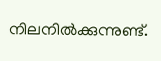നിലനില്‍ക്കുന്നുണ്ട്.